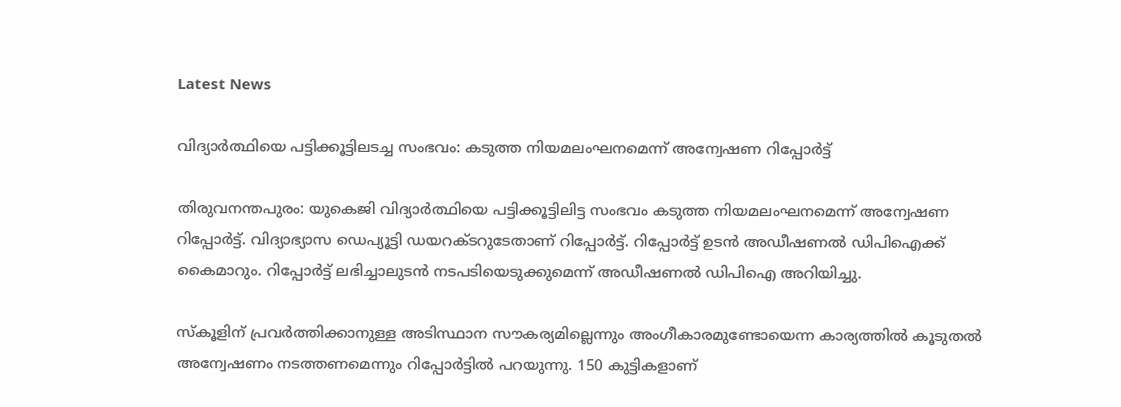Latest News

വിദ്യാര്‍ത്ഥിയെ പട്ടിക്കൂട്ടിലടച്ച സംഭവം: കടുത്ത നിയമലംഘനമെന്ന് അന്വേഷണ റിപ്പോര്‍ട്ട്

തിരുവനന്തപുരം: യുകെജി വിദ്യാര്‍ത്ഥിയെ പട്ടിക്കൂട്ടിലിട്ട സംഭവം കടുത്ത നിയമലംഘനമെന്ന് അന്വേഷണ റിപ്പോര്‍ട്ട്. വിദ്യാഭ്യാസ ഡെപ്യൂട്ടി ഡയറക്ടറുടേതാണ് റിപ്പോര്‍ട്ട്. റിപ്പോര്‍ട്ട് ഉടന്‍ അഡീഷണല്‍ ഡിപിഐക്ക് കൈമാറും. റിപ്പോര്‍ട്ട് ലഭിച്ചാലുടന്‍ നടപടിയെടുക്കുമെന്ന് അഡീഷണല്‍ ഡിപിഐ അറിയിച്ചു.

സ്‌കൂളിന് പ്രവര്‍ത്തിക്കാനുള്ള അടിസ്ഥാന സൗകര്യമില്ലെന്നും അംഗീകാരമുണ്ടോയെന്ന കാര്യത്തില്‍ കൂടുതല്‍ അന്വേഷണം നടത്തണമെന്നും റിപ്പോര്‍ട്ടില്‍ പറയുന്നു. 150 കുട്ടികളാണ്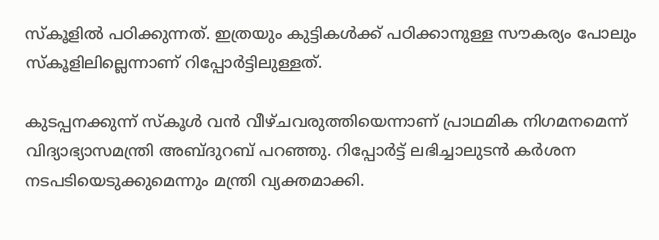സ്‌കൂളില്‍ പഠിക്കുന്നത്. ഇത്രയും കുട്ടികള്‍ക്ക് പഠിക്കാനുള്ള സൗകര്യം പോലും സ്‌കൂളിലില്ലെന്നാണ് റിപ്പോര്‍ട്ടിലുള്ളത്.

കുടപ്പനക്കുന്ന് സ്‌കൂള്‍ വന്‍ വീഴ്ചവരുത്തിയെന്നാണ് പ്രാഥമിക നിഗമനമെന്ന് വിദ്യാഭ്യാസമന്ത്രി അബ്ദുറബ് പറഞ്ഞു. റിപ്പോര്‍ട്ട് ലഭിച്ചാലുടന്‍ കര്‍ശന നടപടിയെടുക്കുമെന്നും മന്ത്രി വ്യക്തമാക്കി.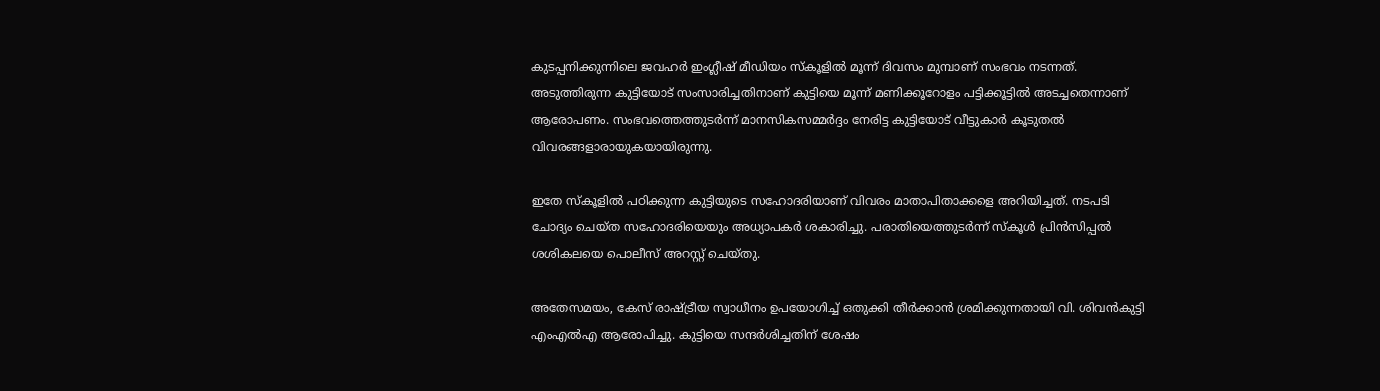കുടപ്പനിക്കുന്നിലെ ജവഹര്‍ ഇംഗ്ലീഷ് മീഡിയം സ്‌കൂളില്‍ മൂന്ന് ദിവസം മുമ്പാണ് സംഭവം നടന്നത്. അടുത്തിരുന്ന കുട്ടിയോട് സംസാരിച്ചതിനാണ് കുട്ടിയെ മൂന്ന് മണിക്കൂറോളം പട്ടിക്കൂട്ടില്‍ അടച്ചതെന്നാണ് ആരോപണം. സംഭവത്തെത്തുടര്‍ന്ന് മാനസികസമ്മര്‍ദ്ദം നേരിട്ട കുട്ടിയോട് വീട്ടുകാര്‍ കൂടുതല്‍ വിവരങ്ങളാരായുകയായിരുന്നു.

ഇതേ സ്‌കൂളില്‍ പഠിക്കുന്ന കുട്ടിയുടെ സഹോദരിയാണ് വിവരം മാതാപിതാക്കളെ അറിയിച്ചത്. നടപടി ചോദ്യം ചെയ്ത സഹോദരിയെയും അധ്യാപകര്‍ ശകാരിച്ചു. പരാതിയെത്തുടര്‍ന്ന് സ്‌കൂള്‍ പ്രിന്‍സിപ്പല്‍ ശശികലയെ പൊലീസ് അറസ്റ്റ് ചെയ്തു.

അതേസമയം, കേസ് രാഷ്ട്രീയ സ്വാധീനം ഉപയോഗിച്ച് ഒതുക്കി തീര്‍ക്കാന്‍ ശ്രമിക്കുന്നതായി വി. ശിവന്‍കുട്ടി എംഎല്‍എ ആരോപിച്ചു. കുട്ടിയെ സന്ദര്‍ശിച്ചതിന് ശേഷം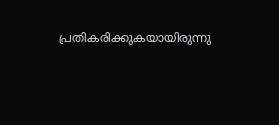പ്രതികരിക്കുകയായിരുന്നു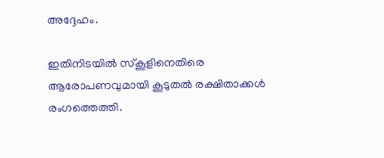അദ്ദേഹം.

ഇതിനിടയില്‍ സ്‌കൂളിനെതിരെ ആരോപണവുമായി കൂടുതല്‍ രക്ഷിതാക്കള്‍ രംഗത്തെത്തി.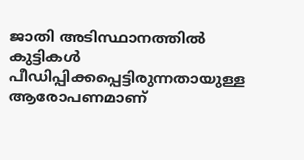ജാതി അടിസ്ഥാനത്തില്‍ കുട്ടികള്‍ പീഡിപ്പിക്കപ്പെട്ടിരുന്നതായുള്ള ആരോപണമാണ്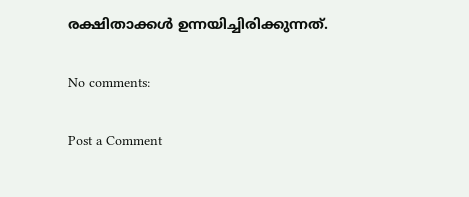രക്ഷിതാക്കള്‍ ഉന്നയിച്ചിരിക്കുന്നത്.

No comments:

Post a Comment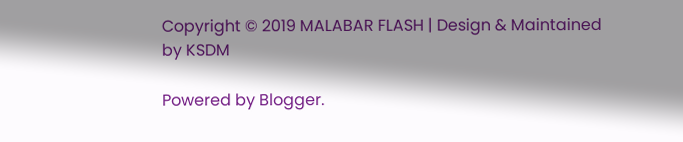Copyright © 2019 MALABAR FLASH | Design & Maintained by KSDM

Powered by Blogger.